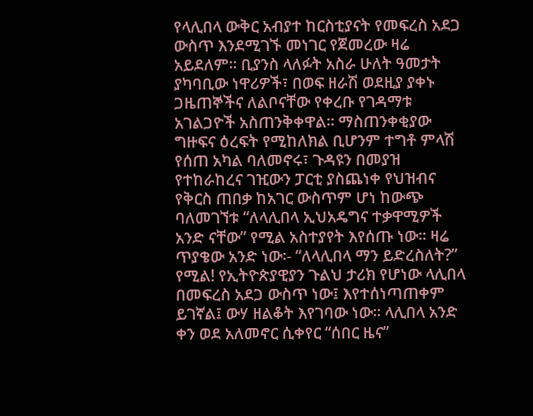የላሊበላ ውቅር አብያተ ከርስቲያናት የመፍረስ አደጋ ውስጥ እንደሚገኙ መነገር የጀመረው ዛሬ አይደለም። ቢያንስ ላለፉት አስራ ሁለት ዓመታት ያካባቢው ነዋሪዎች፣ በወፍ ዘራሽ ወደዚያ ያቀኑ ጋዜጠኞችና ለልቦናቸው የቀረቡ የገዳማቱ አገልጋዮች አስጠንቅቀዋል። ማስጠንቀቂያው ግዙፍና ዕረፍት የሚከለክል ቢሆንም ተግቶ ምላሽ የሰጠ አካል ባለመኖሩ፣ ጉዳዩን በመያዝ የተከራከረና ገዢውን ፓርቲ ያስጨነቀ የህዝብና የቅርስ ጠበቃ ከአገር ውስጥም ሆነ ከውጭ ባለመገኘቱ “ለላሊበላ ኢህአዴግና ተቃዋሚዎች አንድ ናቸው” የሚል አስተያየት እየሰጡ ነው። ዛሬ ጥያቄው አንድ ነው፡- “ለላሊበላ ማን ይድረስለት?” የሚል! የኢትዮጵያዊያን ጉልህ ታሪክ የሆነው ላሊበላ በመፍረስ አደጋ ውስጥ ነው፤ እየተሰነጣጠቀም ይገኛል፤ ውሃ ዘልቆት እየገባው ነው። ላሊበላ አንድ ቀን ወደ አለመኖር ሲቀየር “ሰበር ዜና”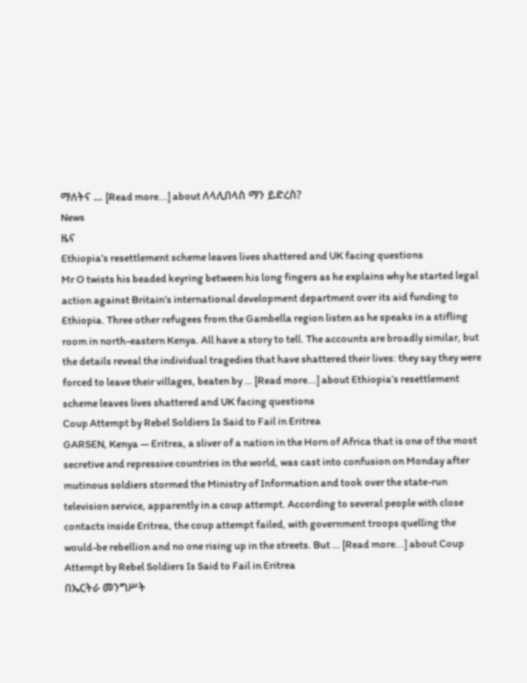ማለትና … [Read more...] about ለላሊበላስ ማን ይድረስ?
News
ዜና
Ethiopia’s resettlement scheme leaves lives shattered and UK facing questions
Mr O twists his beaded keyring between his long fingers as he explains why he started legal action against Britain's international development department over its aid funding to Ethiopia. Three other refugees from the Gambella region listen as he speaks in a stifling room in north-eastern Kenya. All have a story to tell. The accounts are broadly similar, but the details reveal the individual tragedies that have shattered their lives: they say they were forced to leave their villages, beaten by … [Read more...] about Ethiopia’s resettlement scheme leaves lives shattered and UK facing questions
Coup Attempt by Rebel Soldiers Is Said to Fail in Eritrea
GARSEN, Kenya — Eritrea, a sliver of a nation in the Horn of Africa that is one of the most secretive and repressive countries in the world, was cast into confusion on Monday after mutinous soldiers stormed the Ministry of Information and took over the state-run television service, apparently in a coup attempt. According to several people with close contacts inside Eritrea, the coup attempt failed, with government troops quelling the would-be rebellion and no one rising up in the streets. But … [Read more...] about Coup Attempt by Rebel Soldiers Is Said to Fail in Eritrea
በኤርትራ መንግሥት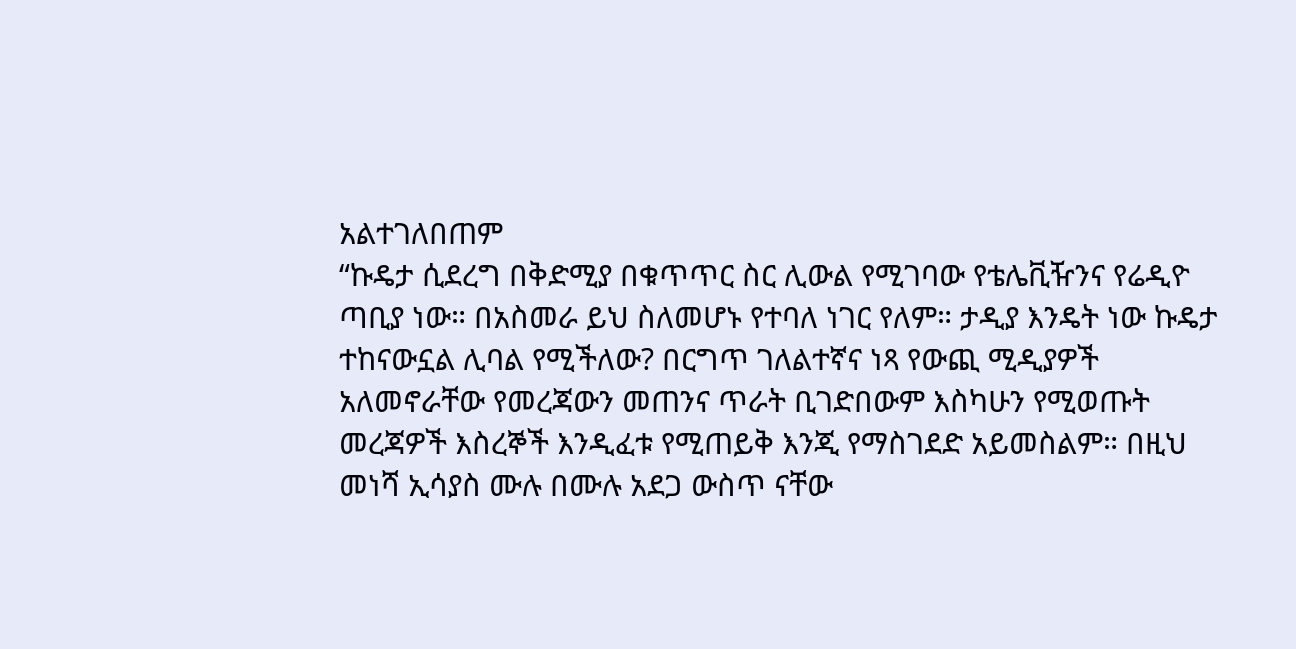አልተገለበጠም
“ኩዴታ ሲደረግ በቅድሚያ በቁጥጥር ስር ሊውል የሚገባው የቴሌቪዥንና የሬዲዮ ጣቢያ ነው። በአስመራ ይህ ስለመሆኑ የተባለ ነገር የለም። ታዲያ እንዴት ነው ኩዴታ ተከናውኗል ሊባል የሚችለው? በርግጥ ገለልተኛና ነጻ የውጪ ሚዲያዎች አለመኖራቸው የመረጃውን መጠንና ጥራት ቢገድበውም እስካሁን የሚወጡት መረጃዎች እስረኞች እንዲፈቱ የሚጠይቅ እንጂ የማስገደድ አይመስልም። በዚህ መነሻ ኢሳያስ ሙሉ በሙሉ አደጋ ውስጥ ናቸው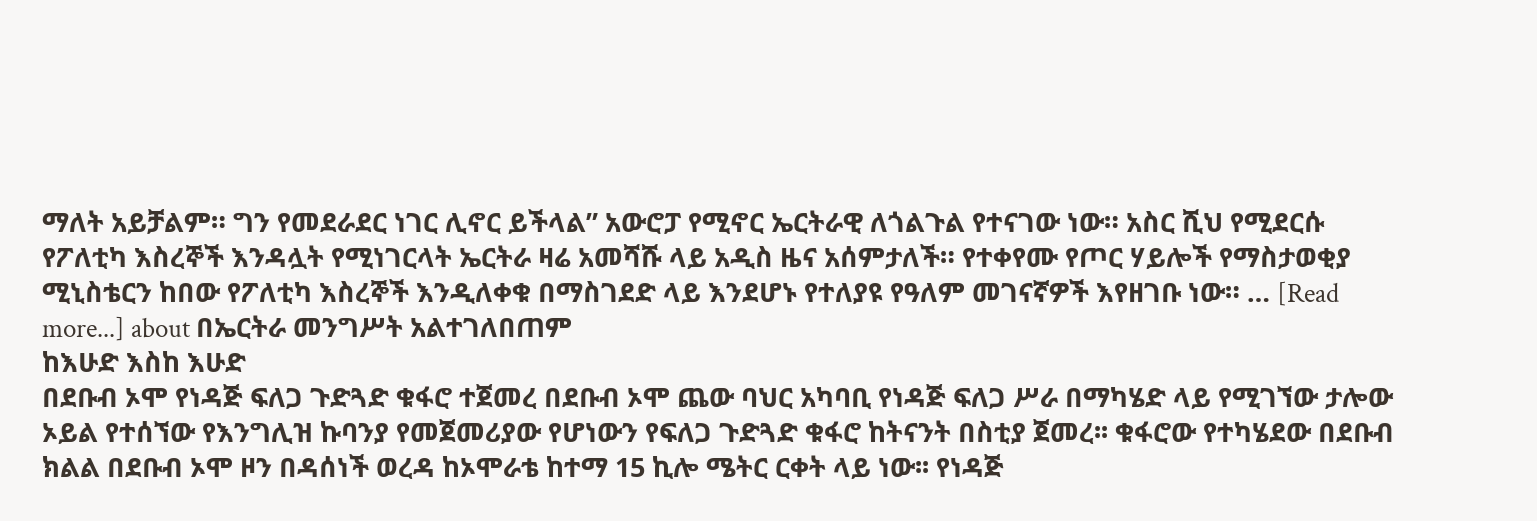ማለት አይቻልም። ግን የመደራደር ነገር ሊኖር ይችላል” አውሮፓ የሚኖር ኤርትራዊ ለጎልጉል የተናገው ነው። አስር ሺህ የሚደርሱ የፖለቲካ እስረኞች እንዳሏት የሚነገርላት ኤርትራ ዛሬ አመሻሹ ላይ አዲስ ዜና አሰምታለች። የተቀየሙ የጦር ሃይሎች የማስታወቂያ ሚኒስቴርን ከበው የፖለቲካ እስረኞች እንዲለቀቁ በማስገደድ ላይ እንደሆኑ የተለያዩ የዓለም መገናኛዎች እየዘገቡ ነው። … [Read more...] about በኤርትራ መንግሥት አልተገለበጠም
ከእሁድ እስከ እሁድ
በደቡብ ኦሞ የነዳጅ ፍለጋ ጉድጓድ ቁፋሮ ተጀመረ በደቡብ ኦሞ ጨው ባህር አካባቢ የነዳጅ ፍለጋ ሥራ በማካሄድ ላይ የሚገኘው ታሎው ኦይል የተሰኘው የእንግሊዝ ኩባንያ የመጀመሪያው የሆነውን የፍለጋ ጉድጓድ ቁፋሮ ከትናንት በስቲያ ጀመረ፡፡ ቁፋሮው የተካሄደው በደቡብ ክልል በደቡብ ኦሞ ዞን በዳሰነች ወረዳ ከኦሞራቴ ከተማ 15 ኪሎ ሜትር ርቀት ላይ ነው፡፡ የነዳጅ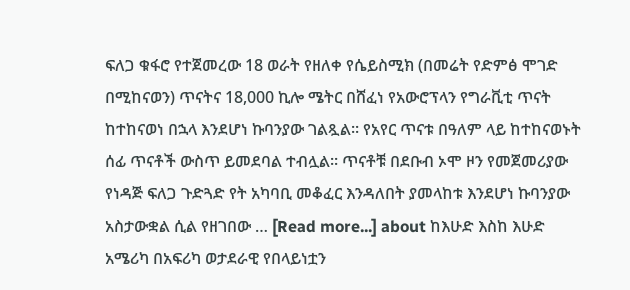ፍለጋ ቁፋሮ የተጀመረው 18 ወራት የዘለቀ የሴይስሚክ (በመሬት የድምፅ ሞገድ በሚከናወን) ጥናትና 18,000 ኪሎ ሜትር በሸፈነ የአውሮፕላን የግራቪቲ ጥናት ከተከናወነ በኋላ እንደሆነ ኩባንያው ገልጿል፡፡ የአየር ጥናቱ በዓለም ላይ ከተከናወኑት ሰፊ ጥናቶች ውስጥ ይመደባል ተብሏል፡፡ ጥናቶቹ በደቡብ ኦሞ ዞን የመጀመሪያው የነዳጅ ፍለጋ ጉድጓድ የት አካባቢ መቆፈር እንዳለበት ያመላከቱ እንደሆነ ኩባንያው አስታውቋል ሲል የዘገበው … [Read more...] about ከእሁድ እስከ እሁድ
አሜሪካ በአፍሪካ ወታደራዊ የበላይነቷን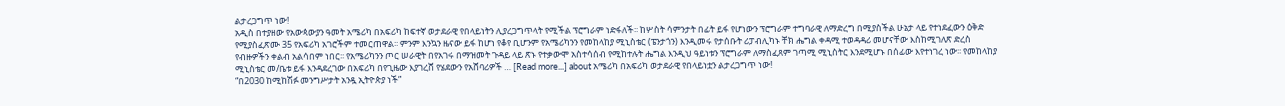ልታረጋግጥ ነው!
አዲስ በተያዘው የአውጳውያን ዓመት አሜሪካ በአፍሪካ ከፍተኛ ወታደራዊ የበላይነትን ሊያረጋግጥላት የሚችል ፕሮግራም ነድፋለች፡፡ ከሦስት ሳምንታት በፊት ይፋ የሆነውን ፕሮግራም ተግባራዊ ለማድረግ በሚያስችል ሁኔታ ላይ የተነደፈውን ዕቅድ የሚያስፈጽሙ 35 የአፍሪካ አገሮችም ተመርጠዋል፡፡ ምንም እንኳን ዜናው ይፋ ከሆነ የቆየ ቢሆንም የአሜሪካንን የመከላከያ ሚኒስቴር (ፔንታጎን) እንዲመሩ የታሰቡት ሪፓብሊካኑ ቸክ ሔግል ቀዳሚ ተወዳዳሪ መሆናቸው እስከሚገለጽ ድረስ የብዙዎችን ቀልብ አልሳበም ነበር፡፡ የአሜሪካንን ጦር ሠራዊት በየአገሩ በማዝመት ጉዳይ ላይ ጽኑ የተቃውሞ አስተሳሰብ የሚከተሉት ሔግል እንዲህ ዓይነቱን ፕሮግራም ለማስፈጸም ገጣሚ ሚኒስትር እንደሚሆኑ በሰፊው እየተነገረ ነው፡፡ የመከላከያ ሚኒስቴር መ/ቤቱ ይፋ እንዳደረገው በአፍሪካ በየጊዜው እያገረሸ የሄደውን የአሸባሪዎች … [Read more...] about አሜሪካ በአፍሪካ ወታደራዊ የበላይነቷን ልታረጋግጥ ነው!
“በ2030 ከሚከሽፉ መንግሥታት አንዷ ኢትዮጵያ ነች”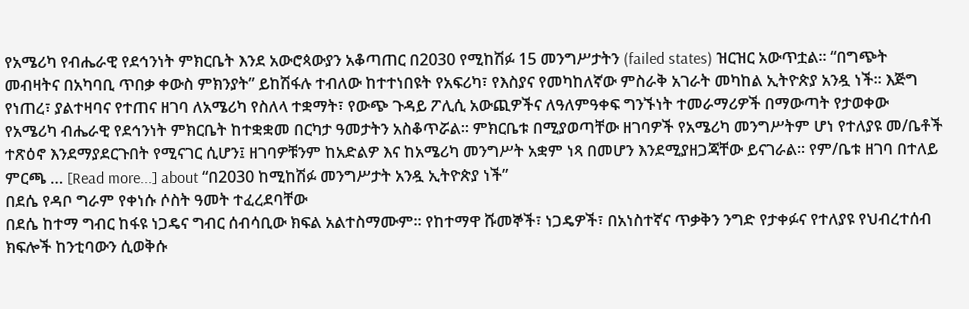የአሜሪካ የብሔራዊ የደኅንነት ምክርቤት እንደ አውሮጳውያን አቆጣጠር በ2030 የሚከሽፉ 15 መንግሥታትን (failed states) ዝርዝር አውጥቷል፡፡ “በግጭት መብዛትና በአካባቢ ጥበቃ ቀውስ ምክንያት” ይከሽፋሉ ተብለው ከተተነበዩት የአፍሪካ፣ የእስያና የመካከለኛው ምስራቅ አገራት መካከል ኢትዮጵያ አንዷ ነች፡፡ እጅግ የነጠረ፣ ያልተዛባና የተጠና ዘገባ ለአሜሪካ የስለላ ተቋማት፣ የውጭ ጉዳይ ፖሊሲ አውጪዎችና ለዓለምዓቀፍ ግንኙነት ተመራማሪዎች በማውጣት የታወቀው የአሜሪካ ብሔራዊ የደኅንነት ምክርቤት ከተቋቋመ በርካታ ዓመታትን አስቆጥሯል፡፡ ምክርቤቱ በሚያወጣቸው ዘገባዎች የአሜሪካ መንግሥትም ሆነ የተለያዩ መ/ቤቶች ተጽዕኖ እንደማያደርጉበት የሚናገር ሲሆን፤ ዘገባዎቹንም ከአድልዎ እና ከአሜሪካ መንግሥት አቋም ነጻ በመሆን እንደሚያዘጋጃቸው ይናገራል፡፡ የም/ቤቱ ዘገባ በተለይ ምርጫ … [Read more...] about “በ2030 ከሚከሽፉ መንግሥታት አንዷ ኢትዮጵያ ነች”
በደሴ የዳቦ ግራም የቀነሱ ሶስት ዓመት ተፈረደባቸው
በደሴ ከተማ ግብር ከፋዩ ነጋዴና ግብር ሰብሳቢው ክፍል አልተስማሙም። የከተማዋ ሹመኞች፣ ነጋዴዎች፣ በአነስተኛና ጥቃቅን ንግድ የታቀፉና የተለያዩ የህብረተሰብ ክፍሎች ከንቲባውን ሲወቅሱ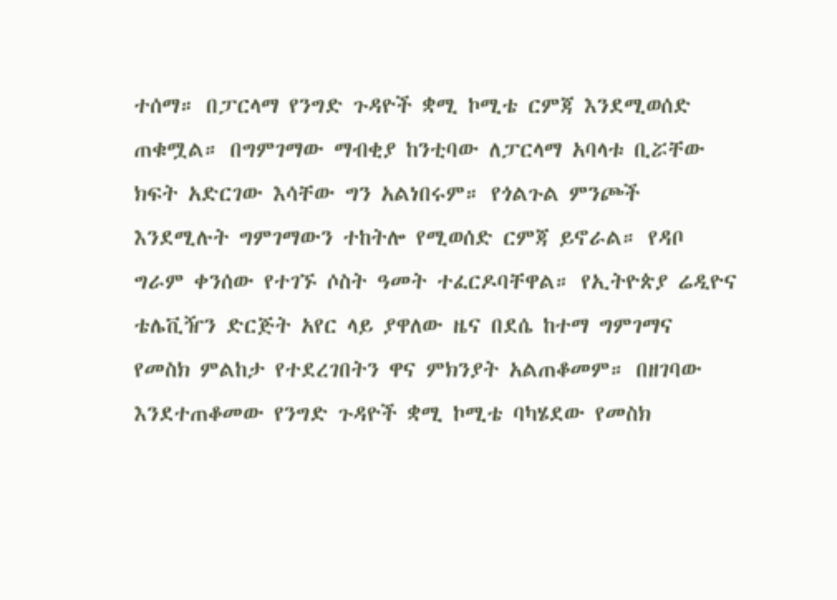ተሰማ። በፓርላማ የንግድ ጉዳዮች ቋሚ ኮሚቴ ርምጃ እንደሚወሰድ ጠቁሟል። በግምገማው ማብቂያ ከንቲባው ለፓርላማ አባላቱ ቢሯቸው ክፍት አድርገው እሳቸው ግን አልነበሩም። የጎልጉል ምንጮች እንደሚሉት ግምገማውን ተከትሎ የሚወሰድ ርምጃ ይኖራል። የዳቦ ግራም ቀንሰው የተገኙ ሶስት ዓመት ተፈርዶባቸዋል። የኢትዮጵያ ሬዲዮና ቴሌቪዥን ድርጅት አየር ላይ ያዋለው ዜና በደሴ ከተማ ግምገማና የመስክ ምልከታ የተደረገበትን ዋና ምክንያት አልጠቆመም። በዘገባው እንደተጠቆመው የንግድ ጉዳዮች ቋሚ ኮሚቴ ባካሄደው የመስክ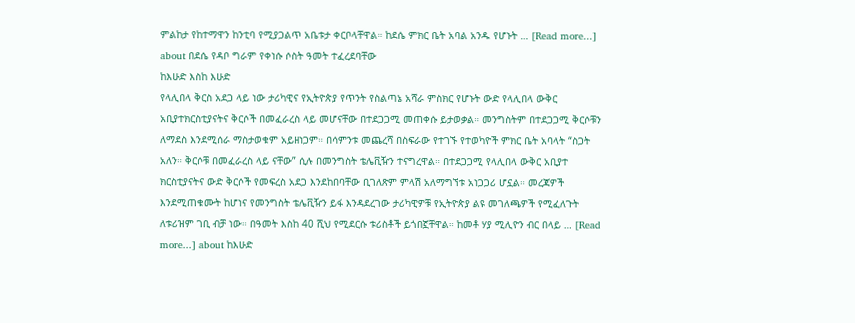ምልከታ የከተማዋን ከንቲባ የሚያጋልጥ አቤቱታ ቀርቦላቸዋል። ከደሴ ምክር ቤት አባል አንዱ የሆኑት … [Read more...] about በደሴ የዳቦ ግራም የቀነሱ ሶስት ዓመት ተፈረደባቸው
ከእሁድ እስከ እሁድ
የላሊበላ ቅርስ አደጋ ላይ ነው ታሪካዊና የኢትዮጵያ የጥንት የስልጣኔ አሻራ ምስክር የሆኑት ውድ የላሊበላ ውቅር አቢያተክርስቲያናትና ቅርሶች በመፈራረስ ላይ መሆናቸው በተደጋጋሚ መጠቀሱ ይታወቃል። መንግስትም በተደጋጋሚ ቅርሶቹን ለማደስ እንደሚሰራ ማስታወቁም አይዘነጋም። በሳምንቱ መጨረሻ በስፍራው የተገኙ የተወካዮች ምክር ቤት አባላት “ስጋት አለን። ቅርሶቹ በመፈራረስ ላይ ናቸው” ሲሉ በመንግስት ቴሌቪዥን ተናግረዋል። በተደጋጋሚ የላሊበላ ውቅር አቢያተ ክርስቲያናትና ውድ ቅርሶች የመፍረስ አደጋ እንደከበባቸው ቢገለጽም ምላሽ አለማግኘቱ አነጋጋሪ ሆኗል። መረጃዎች እንደሚጠቁሙት ከሆነና የመንግስት ቴሌቪዥን ይፋ እንዳደረገው ታሪካዊዎቹ የኢትዮጵያ ልዩ መገለጫዎች የሚፈለጉት ለቱሪዝም ገቢ ብቻ ነው። በዓመት እስከ 40 ሺህ የሚደርሱ ቱሪስቶች ይጎበኟቸዋል። ከመቶ ሃያ ሚሊዮን ብር በላይ … [Read more...] about ከእሁድ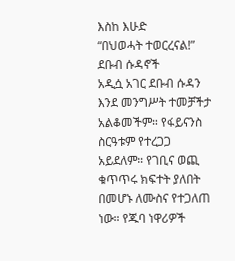እስከ እሁድ
“በህወሓት ተወርረናል!” ደቡብ ሱዳኖች
አዲሷ አገር ደቡብ ሱዳን እንደ መንግሥት ተመቻችታ አልቆመችም። የፋይናንስ ስርዓቱም የተረጋጋ አይደለም። የገቢና ወጪ ቁጥጥሩ ክፍተት ያለበት በመሆኑ ለሙስና የተጋለጠ ነው። የጁባ ነዋሪዎች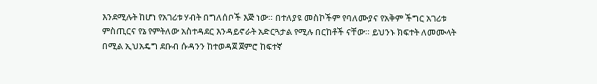እንደሚሉት ከሆነ የአገሪቱ ሃብት በግለሰቦች እጅ ነው። በተለያዩ መስኮችም የባለሙያና የአቅም ችግር አገሪቱ ምስጢርና የኔ የምትለው አስተዳደር እንዳይኖራት አድርጓታል የሚሉ በርከቶች ናቸው። ይህንኑ ክፍተት ለመሙላት በሚል ኢህአዴግ ደቡብ ሱዳንን ከተወዳጀ ጀምሮ ከፍተኛ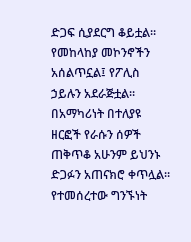ድጋፍ ሲያደርግ ቆይቷል። የመከላከያ መኮንኖችን አሰልጥኗል፤ የፖሊስ ኃይሉን አደራጅቷል። በአማካሪነት በተለያዩ ዘርፎች የራሱን ሰዎች ጠቅጥቆ አሁንም ይህንኑ ድጋፉን አጠናክሮ ቀጥሏል። የተመሰረተው ግንኙነት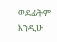ወደፊትም እንዲሁ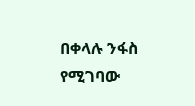በቀላሉ ንፋስ የሚገባው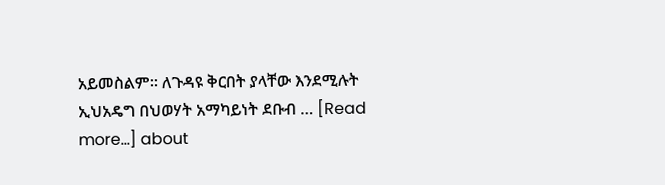አይመስልም። ለጉዳዩ ቅርበት ያላቸው እንደሚሉት ኢህአዴግ በህወሃት አማካይነት ደቡብ … [Read more...] about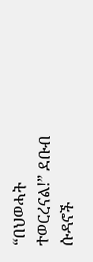“በህወሓት ተወርረናል!” ደቡብ ሱዳኖች